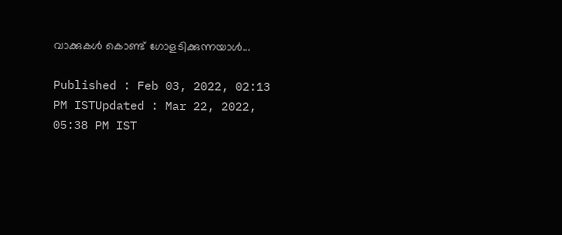വാക്കുകള്‍ കൊണ്ട് ഗോളടിക്കുന്നയാള്‍...

Published : Feb 03, 2022, 02:13 PM ISTUpdated : Mar 22, 2022, 05:38 PM IST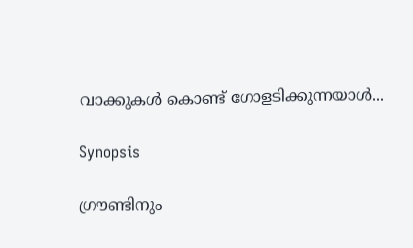വാക്കുകള്‍ കൊണ്ട് ഗോളടിക്കുന്നയാള്‍...

Synopsis

ഗ്രൗണ്ടിനും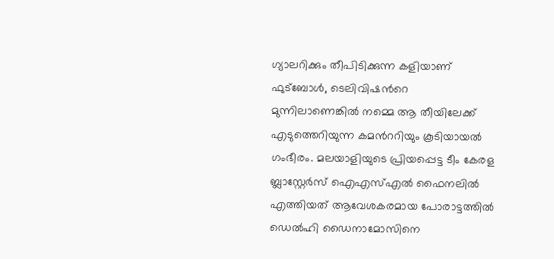ഗ്യാലറിക്കും തീപിടിക്കുന്ന കളിയാണ് ഫുട്ബോള്‍, ടെലിവിഷന്‍റെ മുന്നിലാണെങ്കില്‍ നമ്മെ ആ തീയിലേക്ക് എടുത്തെറിയുന്ന കമന്‍ററിയും കൂടിയായല്‍ ഗംഭീരം. മലയാളിയുടെ പ്രിയപ്പെട്ട ടീം കേരള ബ്ലാസ്റ്റേര്‍സ് ഐഎസ്എല്‍ ഫൈനലില്‍ എത്തിയത് ആവേശകരമായ പോരാട്ടത്തില്‍ ഡെല്‍ഹി ഡൈനാമോസിനെ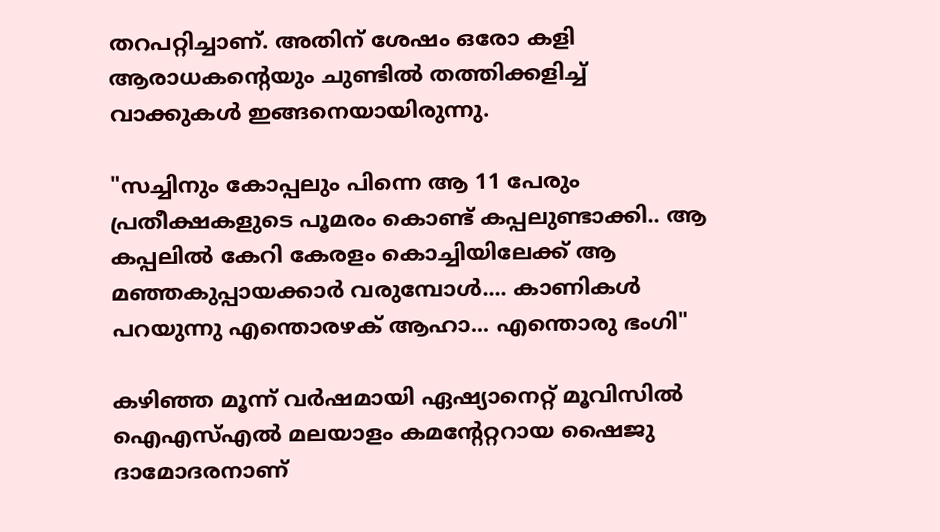തറപറ്റിച്ചാണ്. അതിന് ശേഷം ഒരോ കളി ആരാധകന്‍റെയും ചുണ്ടില്‍ തത്തിക്കളിച്ച് വാക്കുകള്‍ ഇങ്ങനെയായിരുന്നു.

"സച്ചിനും കോപ്പലും പിന്നെ ആ 11 പേരും പ്രതീക്ഷകളുടെ പൂമരം കൊണ്ട് കപ്പലുണ്ടാക്കി.. ആ കപ്പലിൽ കേറി കേരളം കൊച്ചിയിലേക്ക് ആ മ‌ഞ്ഞകുപ്പായക്കാര്‍ വരുമ്പോൾ.... കാണികൾ പറയുന്നു എന്തൊരഴക് ആഹാ... എന്തൊരു ഭംഗി"

കഴിഞ്ഞ മൂന്ന് വര്‍ഷമായി ഏഷ്യാനെറ്റ് മൂവിസില്‍ ഐഎസ്എല്‍ മലയാളം കമന്‍റേറ്ററായ ഷൈജു ദാമോദരനാണ്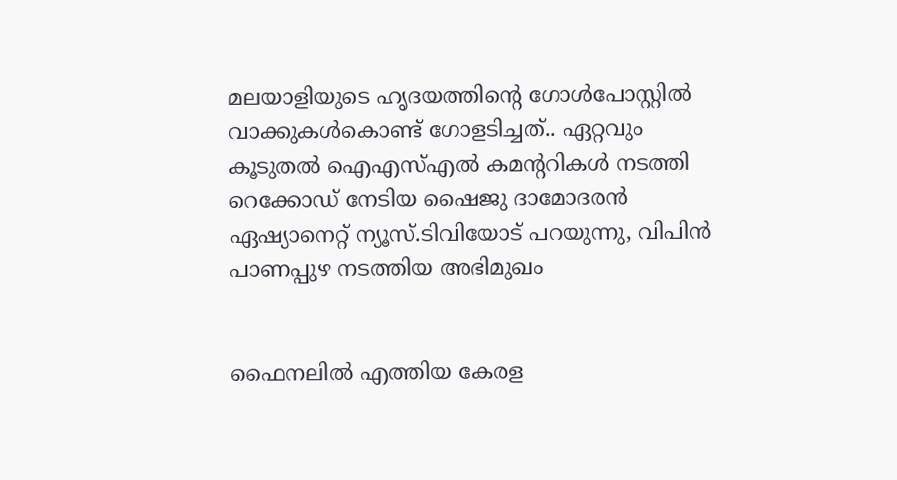മലയാളിയുടെ ഹൃദയത്തിന്‍റെ ഗോള്‍പോസ്റ്റില്‍ വാക്കുകള്‍കൊണ്ട് ഗോളടിച്ചത്.. ഏറ്റവും കൂടുതല്‍ ഐഎസ്എല്‍ കമന്‍ററികള്‍ നടത്തി റെക്കോഡ് നേടിയ ഷൈജു ദാമോദരന്‍ ഏഷ്യാനെറ്റ് ന്യൂസ്.ടിവിയോട് പറയുന്നു, വിപിന്‍ പാണപ്പുഴ നടത്തിയ അഭിമുഖം


ഫൈനലില്‍ എത്തിയ കേരള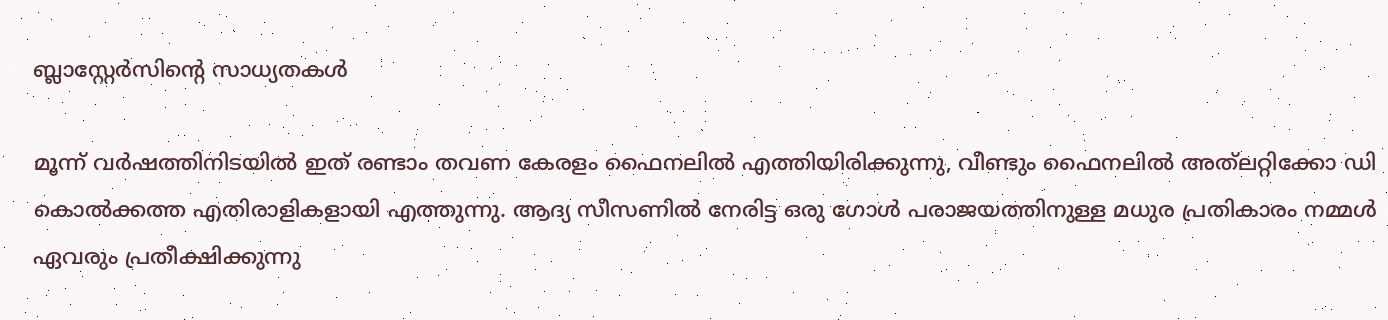ബ്ലാസ്റ്റേര്‍സിന്‍റെ സാധ്യതകള്‍

മൂന്ന് വര്‍ഷത്തിനിടയില്‍ ഇത് രണ്ടാം തവണ കേരളം ഫൈനലില്‍ എത്തിയിരിക്കുന്നു, വീണ്ടും ഫൈനലില്‍ അത്‌ലറ്റിക്കോ ഡി കൊല്‍ക്കത്ത എതിരാളികളായി എത്തുന്നു. ആദ്യ സീസണില്‍ നേരിട്ട ഒരു ഗോള്‍ പരാജയത്തിനുള്ള മധുര പ്രതികാരം നമ്മള്‍ ഏവരും പ്രതീക്ഷിക്കുന്നു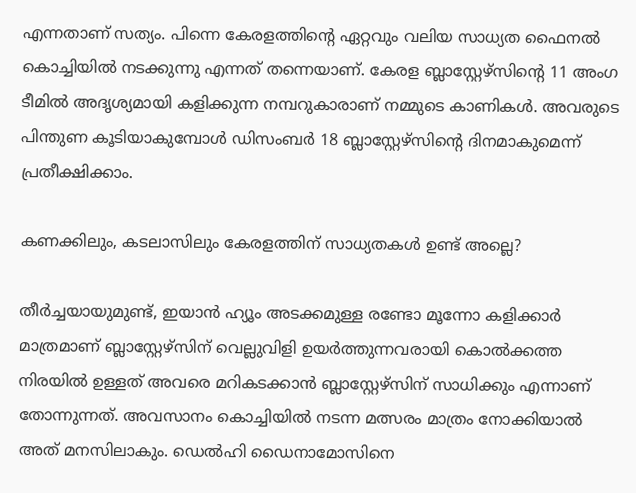എന്നതാണ് സത്യം. പിന്നെ കേരളത്തിന്റെ ഏറ്റവും വലിയ സാധ്യത ഫൈനല്‍ കൊച്ചിയില്‍ നടക്കുന്നു എന്നത് തന്നെയാണ്. കേരള ബ്ലാസ്റ്റേഴ്സിന്റെ 11 അംഗ ടീമില്‍ അദൃശ്യമായി കളിക്കുന്ന നമ്പറുകാരാണ് നമ്മുടെ കാണികള്‍. അവരുടെ പിന്തുണ കൂടിയാകുമ്പോള്‍ ഡിസംബര്‍ 18 ബ്ലാസ്റ്റേഴ്സിന്റെ ദിനമാകുമെന്ന് പ്രതീക്ഷിക്കാം.

കണക്കിലും, കടലാസിലും കേരളത്തിന് സാധ്യതകള്‍ ഉണ്ട് അല്ലെ?

തീര്‍ച്ചയായുമുണ്ട്, ഇയാന്‍ ഹ്യൂം അടക്കമുള്ള രണ്ടോ മൂന്നോ കളിക്കാര്‍ മാത്രമാണ് ബ്ലാസ്റ്റേഴ്സിന് വെല്ലുവിളി ഉയര്‍ത്തുന്നവരായി കൊല്‍ക്കത്ത നിരയില്‍ ഉള്ളത് അവരെ മറികടക്കാന്‍ ബ്ലാസ്റ്റേഴ്സിന് സാധിക്കും എന്നാണ് തോന്നുന്നത്. അവസാനം കൊച്ചിയില്‍ നടന്ന മത്സരം മാത്രം നോക്കിയാല്‍ അത് മനസിലാകും. ഡെല്‍ഹി ഡൈനാമോസിനെ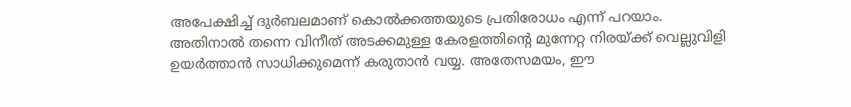അപേക്ഷിച്ച് ദുര്‍ബലമാണ് കൊല്‍ക്കത്തയുടെ പ്രതിരോധം എന്ന് പറയാം. അതിനാല്‍ തന്നെ വിനീത് അടക്കമുള്ള കേരളത്തിന്റെ മുന്നേറ്റ നിരയ്ക്ക് വെല്ലുവിളി ഉയര്‍ത്താന്‍ സാധിക്കുമെന്ന് കരുതാന്‍ വയ്യ. അതേസമയം, ഈ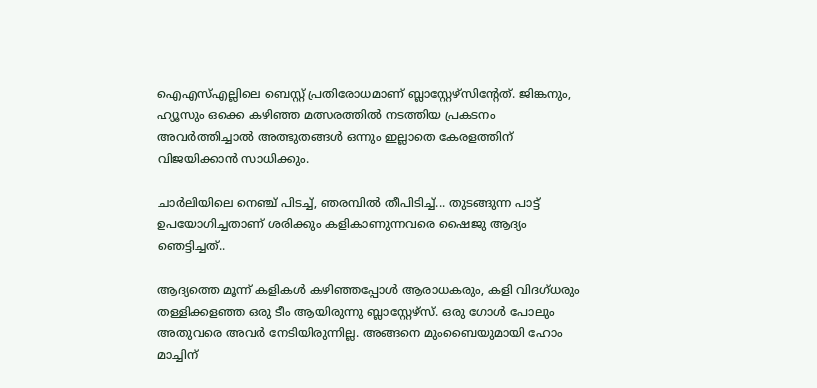ഐഎസ്എല്ലിലെ ബെസ്റ്റ് പ്രതിരോധമാണ് ബ്ലാസ്റ്റേഴ്സിന്റേത്. ജിങ്കനും, ഹ്യൂസും ഒക്കെ കഴിഞ്ഞ മത്സരത്തില്‍ നടത്തിയ പ്രകടനം അവര്‍ത്തിച്ചാല്‍ അത്ഭുതങ്ങള്‍ ഒന്നും ഇല്ലാതെ കേരളത്തിന് വിജയിക്കാന്‍ സാധിക്കും.

ചാര്‍ലിയിലെ നെഞ്ച് പിടച്ച്, ഞരമ്പില്‍ തീപിടിച്ച്... തുടങ്ങുന്ന പാട്ട് ഉപയോഗിച്ചതാണ് ശരിക്കും കളികാണുന്നവരെ ഷൈജു ആദ്യം ഞെട്ടിച്ചത്..

ആദ്യത്തെ മൂന്ന് കളികള്‍ കഴിഞ്ഞപ്പോള്‍ ആരാധകരും, കളി വിദഗ്ധരും തള്ളിക്കളഞ്ഞ ഒരു ടീം ആയിരുന്നു ബ്ലാസ്റ്റേഴ്സ്. ഒരു ഗോള്‍ പോലും അതുവരെ അവര്‍ നേടിയിരുന്നില്ല. അങ്ങനെ മുംബൈയുമായി ഹോം മാച്ചിന്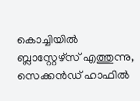കൊച്ചിയില്‍ ബ്ലാസ്റ്റേഴ്സ് എത്തുന്നു, സെക്കന്‍ഡ് ഹാഫില്‍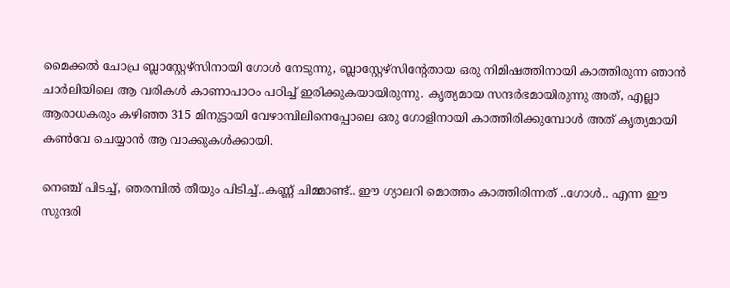മൈക്കല്‍ ചോപ്ര ബ്ലാസ്റ്റേഴ്സിനായി ഗോള്‍ നേടുന്നു, ബ്ലാസ്റ്റേഴ്സിന്റേതായ ഒരു നിമിഷത്തിനായി കാത്തിരുന്ന ഞാന്‍ ചാര്‍ലിയിലെ ആ വരികള്‍ കാണാപാഠം പഠിച്ച് ഇരിക്കുകയായിരുന്നു. കൃത്യമായ സന്ദര്‍ഭമായിരുന്നു അത്, എല്ലാ ആരാധകരും കഴിഞ്ഞ 315 മിനുട്ടായി വേഴാമ്പിലിനെപ്പോലെ ഒരു ഗോളിനായി കാത്തിരിക്കുമ്പോള്‍ അത് കൃത്യമായി കണ്‍വേ ചെയ്യാന്‍ ആ വാക്കുകള്‍ക്കായി.

നെഞ്ച് പിടച്ച്, ഞരമ്പില്‍ തീയും പിടിച്ച്..കണ്ണ് ചിമ്മാണ്ട്.. ഈ ഗ്യാലറി മൊത്തം കാത്തിരിന്നത് ..ഗോള്‍.. എന്ന ഈ സുന്ദരി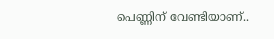പെണ്ണിന് വേണ്ടിയാണ്..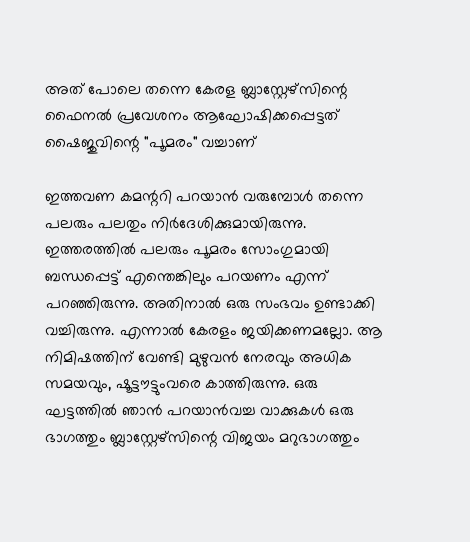അത് പോലെ തന്നെ കേരള ബ്ലാസ്റ്റേഴ്സിന്റെ ഫൈനല്‍ പ്രവേശനം ആഘോഷിക്കപ്പെട്ടത് ഷൈജുവിന്റെ "പൂമരം" വച്ചാണ്

ഇത്തവണ കമന്ററി പറയാന്‍ വരുമ്പോള്‍ തന്നെ പലരും പലതും നിര്‍ദേശിക്കുമായിരുന്നു. ഇത്തരത്തില്‍ പലരും പൂമരം സോംഗുമായി ബന്ധപ്പെട്ട് എന്തെങ്കിലും പറയണം എന്ന് പറഞ്ഞിരുന്നു. അതിനാല്‍ ഒരു സംഭവം ഉണ്ടാക്കി വച്ചിരുന്നു. എന്നാല്‍ കേരളം ജയിക്കണമല്ലോ. ആ നിമിഷത്തിന് വേണ്ടി മുഴുവന്‍ നേരവും അധിക സമയവും, ഷൂട്ടൗട്ടുംവരെ കാത്തിരുന്നു. ഒരു ഘട്ടത്തില്‍ ഞാന്‍ പറയാന്‍വച്ച വാക്കുകള്‍ ഒരു ഭാഗത്തും ബ്ലാസ്റ്റേഴ്സിന്റെ വിജയം മറുഭാഗത്തും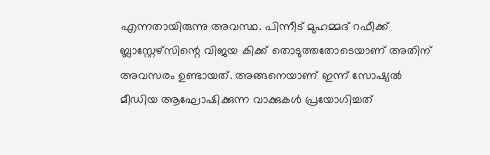എന്നതായിരുന്നു അവസ്ഥ. പിന്നീട് മുഹമ്മദ് റഫീക്ക് ബ്ലാസ്റ്റേഴ്സിന്റെ വിജയ കിക്ക് തൊടുത്തതോടെയാണ് അതിന് അവസരം ഉണ്ടായത്. അങ്ങനെയാണ് ഇന്ന് സോഷ്യല്‍ മീഡിയ ആഘോഷിക്കുന്ന വാക്കുകള്‍ പ്രയോഗിച്ചത്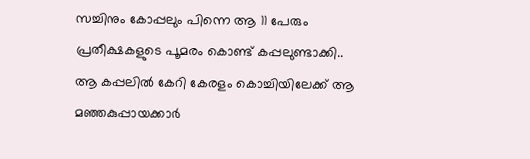സച്ചിനും കോപ്പലും പിന്നെ ആ 11 പേരും പ്രതീക്ഷകളുടെ പൂമരം കൊണ്ട് കപ്പലുണ്ടാക്കി.. ആ കപ്പലിൽ കേറി കേരളം കൊച്ചിയിലേക്ക് ആ മ‌ഞ്ഞകുപ്പായക്കാര്‍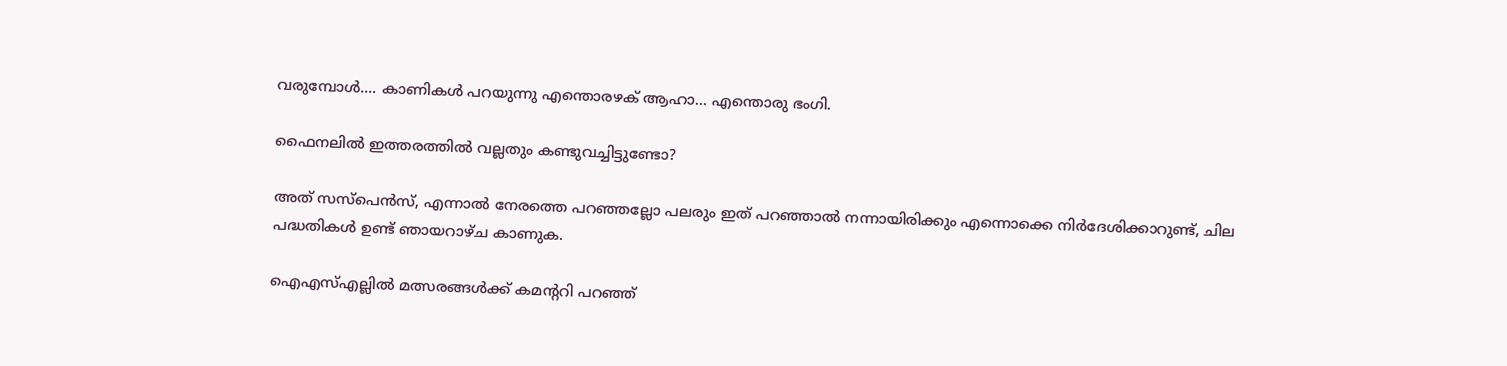വരുമ്പോൾ.... കാണികൾ പറയുന്നു എന്തൊരഴക് ആഹാ... എന്തൊരു ഭംഗി.

ഫൈനലില്‍ ഇത്തരത്തില്‍ വല്ലതും കണ്ടുവച്ചിട്ടുണ്ടോ?

അത് സസ്പെന്‍സ്, എന്നാല്‍ നേരത്തെ പറഞ്ഞല്ലോ പലരും ഇത് പറഞ്ഞാല്‍ നന്നായിരിക്കും എന്നൊക്കെ നിര്‍ദേശിക്കാറുണ്ട്, ചില പദ്ധതികള്‍ ഉണ്ട് ഞായറാഴ്ച കാണുക.

ഐഎസ്എല്ലില്‍ മത്സരങ്ങള്‍ക്ക് കമന്ററി പറഞ്ഞ്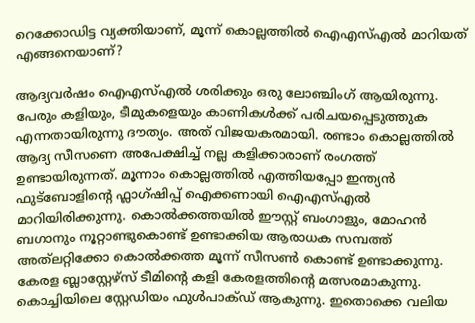റെക്കോ‍ഡിട്ട വ്യക്തിയാണ്, മൂന്ന് കൊല്ലത്തില്‍ ഐഎസ്എല്‍ മാറിയത് എങ്ങനെയാണ്?

ആദ്യവര്‍ഷം ഐഎസ്എല്‍ ശരിക്കും ഒരു ലോഞ്ചിംഗ് ആയിരുന്നു. പേരും കളിയും, ടീമുകളെയും കാണികള്‍ക്ക് പരിചയപ്പെടുത്തുക എന്നതായിരുന്നു ദൗത്യം. അത് വിജയകരമായി. രണ്ടാം കൊല്ലത്തില്‍ ആദ്യ സീസണെ അപേക്ഷിച്ച് നല്ല കളിക്കാരാണ് രംഗത്ത് ഉണ്ടായിരുന്നത്. മൂന്നാം കൊല്ലത്തില്‍ എത്തിയപ്പോ ഇന്ത്യന്‍ ഫുട്ബോളിന്റെ ഫ്ലാഗ്ഷിപ്പ് ഐക്കണായി ഐഎസ്എല്‍ മാറിയിരിക്കുന്നു. കൊല്‍ക്കത്തയില്‍ ഈസ്റ്റ് ബംഗാളും, മോഹന്‍ ബഗാനും നൂറ്റാണ്ടുകൊണ്ട് ഉണ്ടാക്കിയ ആരാധക സമ്പത്ത് അത്‌ലറ്റിക്കോ കൊല്‍ക്കത്ത മൂന്ന് സീസണ്‍ കൊണ്ട് ഉണ്ടാക്കുന്നു. കേരള ബ്ലാസ്റ്റേഴ്സ് ടീമിന്റെ കളി കേരളത്തിന്റെ മത്സരമാകുന്നു. കൊച്ചിയിലെ സ്റ്റേഡിയം ഫുള്‍പാക്ഡ് ആകുന്നു. ഇതൊക്കെ വലിയ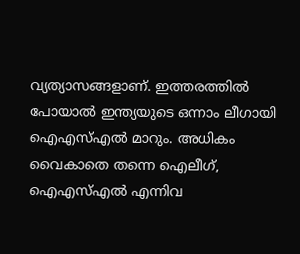വ്യത്യാസങ്ങളാണ്. ഇത്തരത്തില്‍ പോയാല്‍ ഇന്ത്യയുടെ ഒന്നാം ലീഗായി ഐഎസ്എല്‍ മാറും. അധികം വൈകാതെ തന്നെ ഐലീഗ്, ഐഎസ്എല്‍ എന്നിവ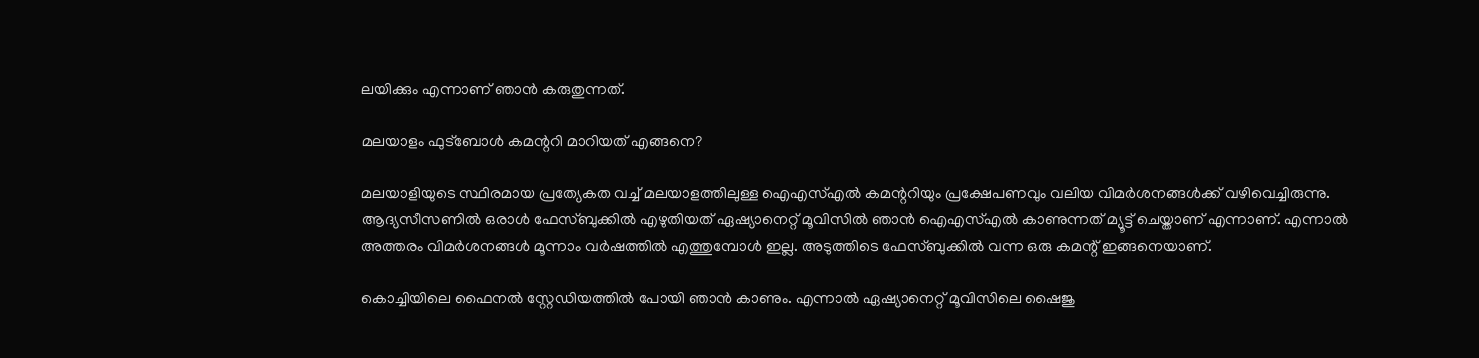ലയിക്കും എന്നാണ് ഞാന്‍ കരുതുന്നത്.

മലയാളം ഫുട്ബോള്‍ കമന്ററി മാറിയത് എങ്ങനെ?

മലയാളിയുടെ സ്ഥിരമായ പ്രത്യേകത വച്ച് മലയാളത്തിലുള്ള ഐഎസ്എല്‍ കമന്ററിയും പ്രക്ഷേപണവും വലിയ വിമര്‍ശനങ്ങള്‍ക്ക് വഴിവെച്ചിരുന്നു. ആദ്യസീസണില്‍ ഒരാള്‍ ഫേസ്ബുക്കില്‍ എഴുതിയത് ഏഷ്യാനെറ്റ് മൂവിസില്‍ ഞാന്‍ ഐഎസ്എല്‍ കാണുന്നത് മ്യൂട്ട് ചെയ്താണ് എന്നാണ്. എന്നാല്‍ അത്തരം വിമര്‍ശനങ്ങള്‍ മൂന്നാം വര്‍ഷത്തില്‍ എത്തുമ്പോള്‍ ഇല്ല. അടുത്തിടെ ഫേസ്ബുക്കില്‍ വന്ന ഒരു കമന്റ് ഇങ്ങനെയാണ്.

കൊച്ചിയിലെ ഫൈനല്‍ സ്റ്റേഡിയത്തില്‍ പോയി ഞാന്‍ കാണും. എന്നാല്‍ ഏഷ്യാനെറ്റ് മൂവിസിലെ ഷൈജു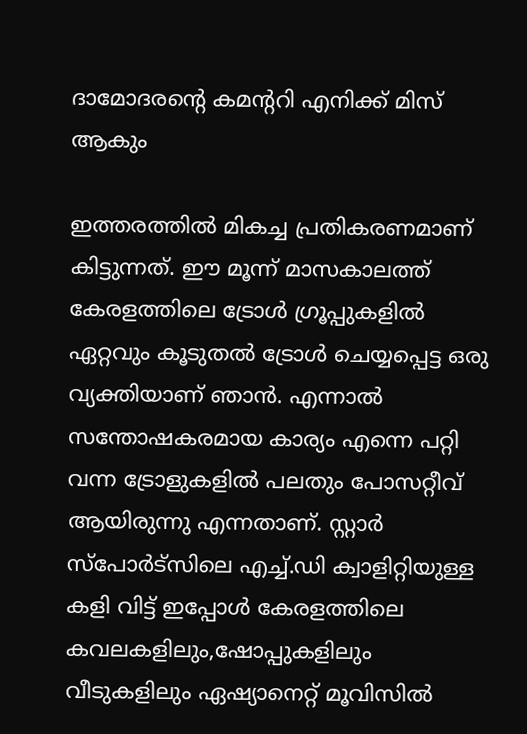ദാമോദരന്റെ കമന്ററി എനിക്ക് മിസ് ആകും

ഇത്തരത്തില്‍ മികച്ച പ്രതികരണമാണ് കിട്ടുന്നത്. ഈ മൂന്ന് മാസകാലത്ത് കേരളത്തിലെ ട്രോള്‍ ഗ്രൂപ്പുകളില്‍ ഏറ്റവും കൂടുതല്‍ ട്രോള്‍ ചെയ്യപ്പെട്ട ഒരു വ്യക്തിയാണ് ഞാന്‍. എന്നാല്‍ സന്തോഷകരമായ കാര്യം എന്നെ പറ്റി വന്ന ട്രോളുകളില്‍ പലതും പോസറ്റീവ് ആയിരുന്നു എന്നതാണ്. സ്റ്റാര്‍ സ്പോര്‍ട്സിലെ എച്ച്.ഡി ക്വാളിറ്റിയുള്ള കളി വിട്ട് ഇപ്പോള്‍ കേരളത്തിലെ കവലകളിലും,ഷോപ്പുകളിലും വീടുകളിലും ഏഷ്യാനെറ്റ് മൂവിസില്‍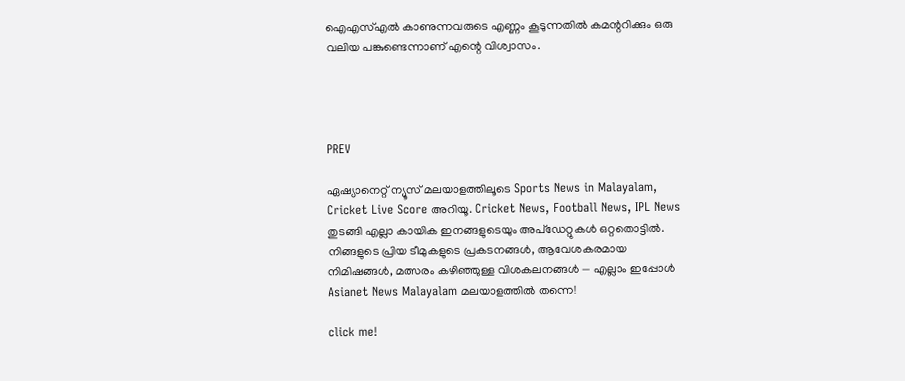ഐഎസ്എല്‍ കാണുന്നവരുടെ എണ്ണം കൂടുന്നതില്‍ കമന്ററിക്കും ഒരു വലിയ പങ്കുണ്ടെന്നാണ് എന്റെ വിശ്വാസം.




PREV

ഏഷ്യാനെറ്റ് ന്യൂസ് മലയാളത്തിലൂടെ Sports News in Malayalam, Cricket Live Score അറിയൂ. Cricket News, Football News, IPL News തുടങ്ങി എല്ലാ കായിക ഇനങ്ങളുടെയും അപ്‌ഡേറ്റുകൾ ഒറ്റതൊട്ടിൽ. നിങ്ങളുടെ പ്രിയ ടീമുകളുടെ പ്രകടനങ്ങൾ, ആവേശകരമായ നിമിഷങ്ങൾ, മത്സരം കഴിഞ്ഞുള്ള വിശകലനങ്ങൾ — എല്ലാം ഇപ്പോൾ Asianet News Malayalam മലയാളത്തിൽ തന്നെ!

click me!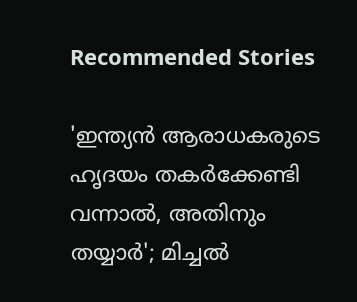Recommended Stories

'ഇന്ത്യന്‍ ആരാധകരുടെ ഹൃദയം തകര്‍ക്കേണ്ടി വന്നാല്‍, അതിനും തയ്യാര്‍'; മിച്ചല്‍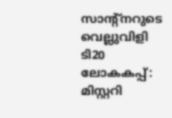സാന്റ്‌നറുടെ വെല്ലുവിളി
ടി20 ലോകകപ്പ്: മിസ്റ്ററി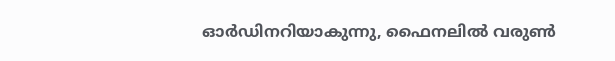ഓര്‍ഡിനറിയാകുന്നു, ഫൈനലില്‍ വരുണ്‍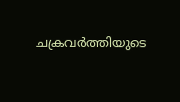ചക്രവര്‍ത്തിയുടെ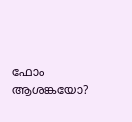ഫോം ആശങ്കയോ?